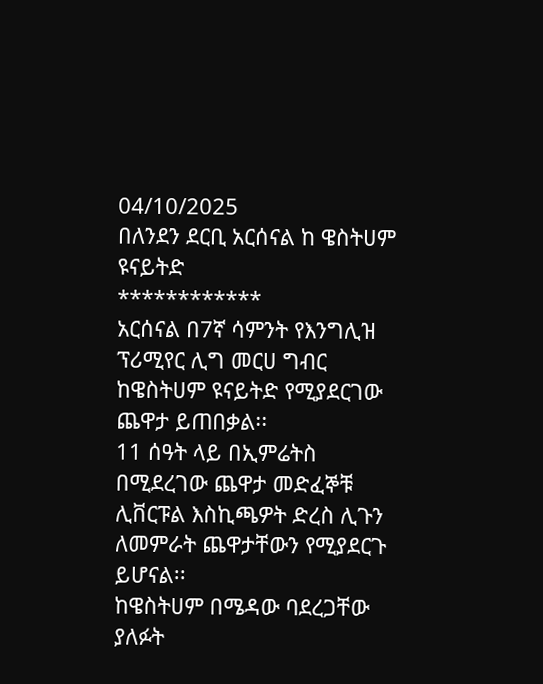04/10/2025
በለንደን ደርቢ አርሰናል ከ ዌስትሀም ዩናይትድ
************
አርሰናል በ7ኛ ሳምንት የእንግሊዝ ፕሪሚየር ሊግ መርሀ ግብር ከዌስትሀም ዩናይትድ የሚያደርገው ጨዋታ ይጠበቃል፡፡
11 ሰዓት ላይ በኢምሬትስ በሚደረገው ጨዋታ መድፈኞቹ ሊቨርፑል እስኪጫዎት ድረስ ሊጉን ለመምራት ጨዋታቸውን የሚያደርጉ ይሆናል፡፡
ከዌስትሀም በሜዳው ባደረጋቸው ያለፉት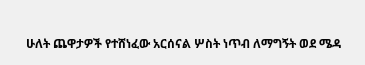ሁለት ጨዋታዎች የተሸነፈው አርሰናል ሦስት ነጥብ ለማግኝት ወደ ሜዳ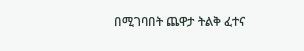በሚገባበት ጨዋታ ትልቅ ፈተና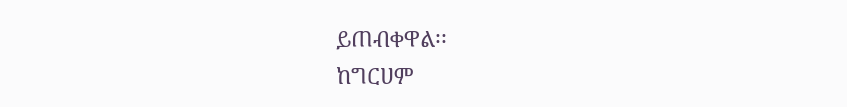ይጠብቀዋል፡፡
ከግርሀም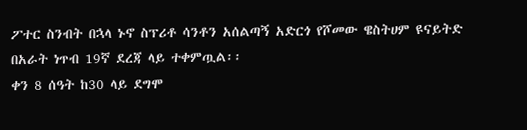ፖተር ስንብት በኋላ ኑኖ ስፕሪቶ ሳንቶን አሰልጣኝ አድርጎ የሾመው ዌስትሀም ዩናይትድ በአራት ነጥብ 19ኛ ደረጃ ላይ ተቀምጧል፡፡
ቀን 8 ሰዓት ከ30 ላይ ደግሞ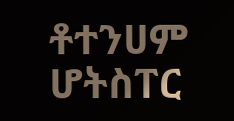ቶተንሀም ሆትስፐር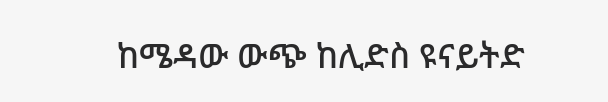ከሜዳው ውጭ ከሊድስ ዩናይትድ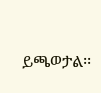ይጫወታል፡፡